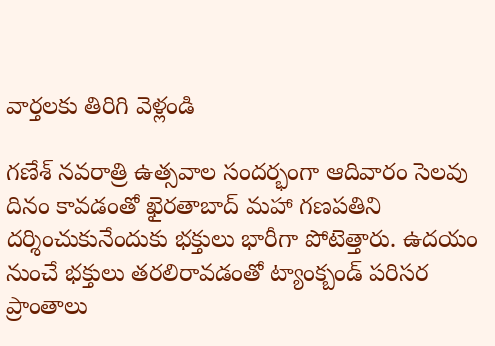వార్తలకు తిరిగి వెళ్లండి

గణేశ్ నవరాత్రి ఉత్సవాల సందర్భంగా ఆదివారం సెలవు దినం కావడంతో ఖైరతాబాద్ మహా గణపతిని దర్శించుకునేందుకు భక్తులు భారీగా పోటెత్తారు. ఉదయం నుంచే భక్తులు తరలిరావడంతో ట్యాంక్బండ్ పరిసర ప్రాంతాలు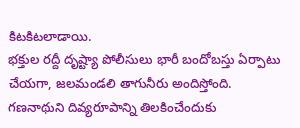కిటకిటలాడాయి.
భక్తుల రద్దీ దృష్ట్యా పోలీసులు భారీ బందోబస్తు ఏర్పాటు చేయగా, జలమండలి తాగునీరు అందిస్తోంది. గణనాథుని దివ్యరూపాన్ని తిలకించేందుకు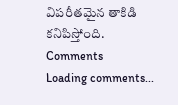విపరీతమైన తాకిడి కనిపిస్తోంది.
Comments
Loading comments...